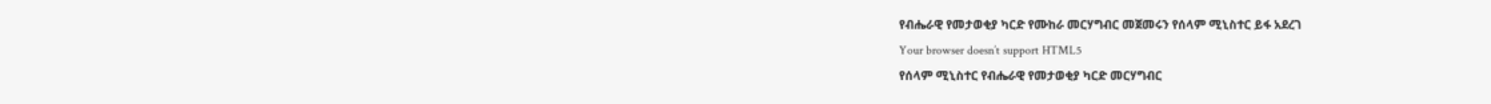የብሔራዊ የመታወቂያ ካርድ የሙከራ መርሃግብር መጀመሩን የሰላም ሚኒስተር ይፋ አደረገ
Your browser doesn’t support HTML5
የሰላም ሚኒስተር የብሔራዊ የመታወቂያ ካርድ መርሃግብር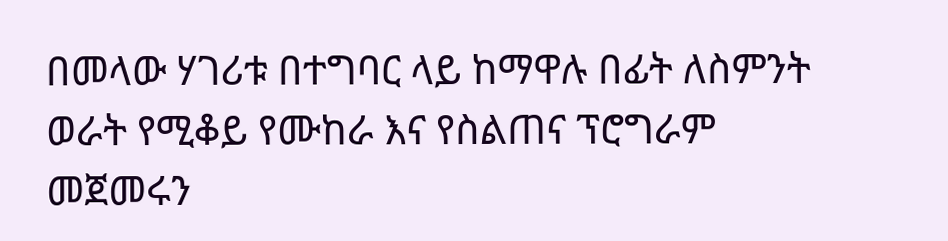በመላው ሃገሪቱ በተግባር ላይ ከማዋሉ በፊት ለስምንት ወራት የሚቆይ የሙከራ እና የስልጠና ፕሮግራም መጀመሩን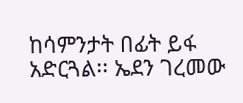ከሳምንታት በፊት ይፋ አድርጓል፡፡ ኤደን ገረመው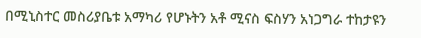በሚኒስተር መስሪያቤቱ አማካሪ የሆኑትን አቶ ሚናስ ፍስሃን አነጋግራ ተከታዩን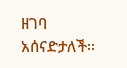ዘገባ አሰናድታለች፡፡